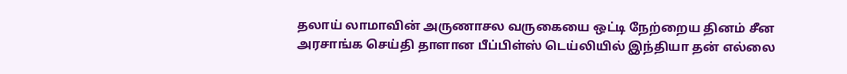தலாய் லாமாவின் அருணாசல வருகையை ஒட்டி நேற்றைய தினம் சீன அரசாங்க செய்தி தாளான பீப்பிள்ஸ் டெய்லியில் இந்தியா தன் எல்லை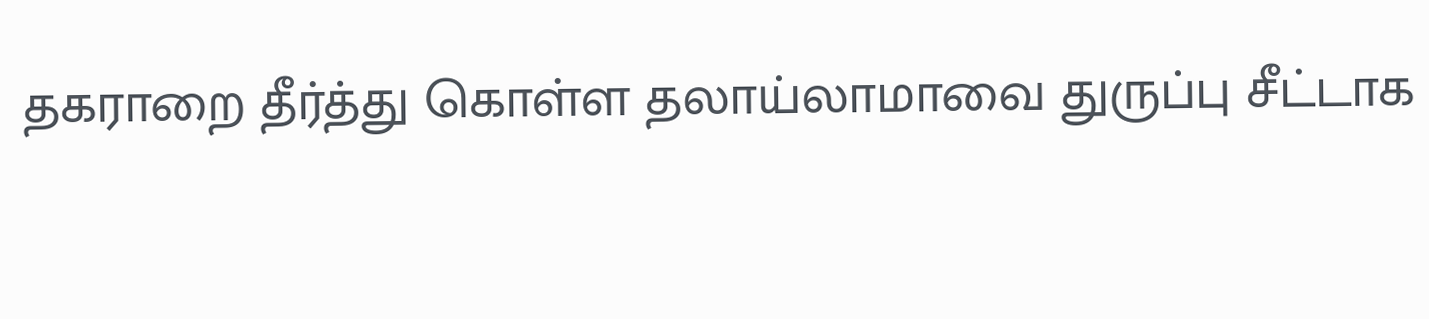தகராறை தீர்த்து கொள்ள தலாய்லாமாவை துருப்பு சீட்டாக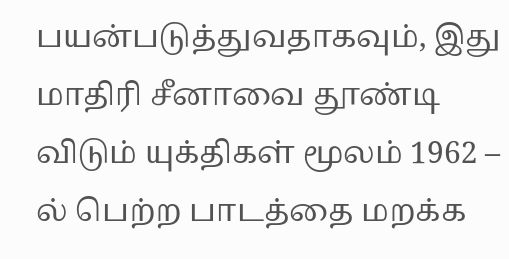பயன்படுத்துவதாகவும், இது மாதிரி சீனாவை தூண்டி விடும் யுக்திகள் மூலம் 1962 – ல் பெற்ற பாடத்தை மறக்க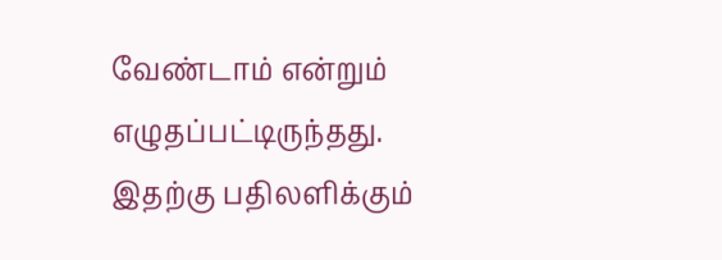வேண்டாம் என்றும் எழுதப்பட்டிருந்தது.
இதற்கு பதிலளிக்கும்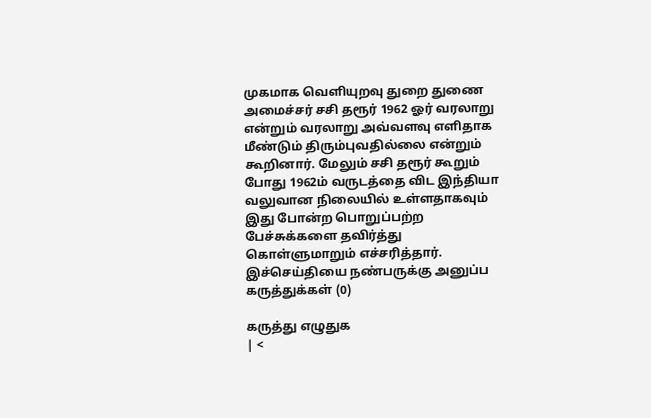முகமாக வெளியுறவு துறை துணை அமைச்சர் சசி தரூர் 1962 ஓர் வரலாறு என்றும் வரலாறு அவ்வளவு எளிதாக மீண்டும் திரும்புவதில்லை என்றும் கூறினார். மேலும் சசி தரூர் கூறும் போது 1962ம் வருடத்தை விட இந்தியா வலுவான நிலையில் உள்ளதாகவும் இது போன்ற பொறுப்பற்ற பேச்சுக்களை தவிர்த்து கொள்ளுமாறும் எச்சரித்தார்.
இச்செய்தியை நண்பருக்கு அனுப்ப
கருத்துக்கள் (0)

கருத்து எழுதுக
| <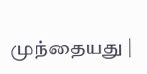முந்தையது |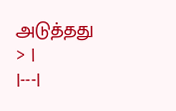அடுத்தது > |
|---|